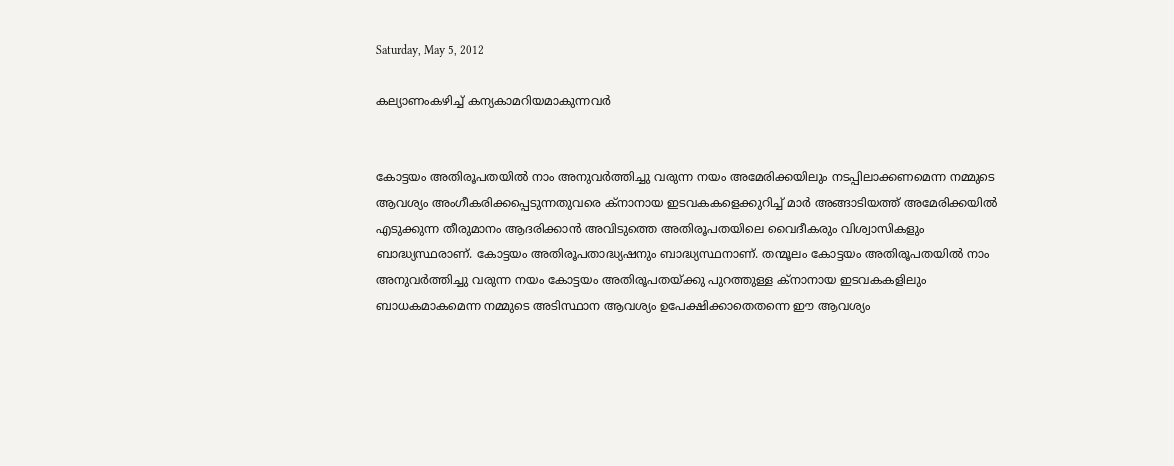Saturday, May 5, 2012

കല്യാണംകഴിച്ച് കന്യകാമറിയമാകുന്നവര്‍


കോട്ടയം അതിരൂപതയില്‍ നാം അനുവര്‍ത്തിച്ചു വരുന്ന നയം അമേരിക്കയിലും നടപ്പിലാക്കണമെന്ന നമ്മുടെ ആവശ്യം അംഗീകരിക്കപ്പെടുന്നതുവരെ ക്‌നാനായ ഇടവകകളെക്കുറിച്ച് മാര്‍ അങ്ങാടിയത്ത് അമേരിക്കയില്‍ എടുക്കുന്ന തീരുമാനം ആദരിക്കാന്‍ അവിടുത്തെ അതിരൂപതയിലെ വൈദീകരും വിശ്വാസികളും ബാദ്ധ്യസ്ഥരാണ്. കോട്ടയം അതിരൂപതാദ്ധ്യഷനും ബാദ്ധ്യസ്ഥനാണ്. തന്മൂലം കോട്ടയം അതിരൂപതയില്‍ നാം അനുവര്‍ത്തിച്ചു വരുന്ന നയം കോട്ടയം അതിരൂപതയ്ക്കു പുറത്തുള്ള ക്‌നാനായ ഇടവകകളിലും ബാധകമാകമെന്ന നമ്മുടെ അടിസ്ഥാന ആവശ്യം ഉപേക്ഷിക്കാതെതന്നെ ഈ ആവശ്യം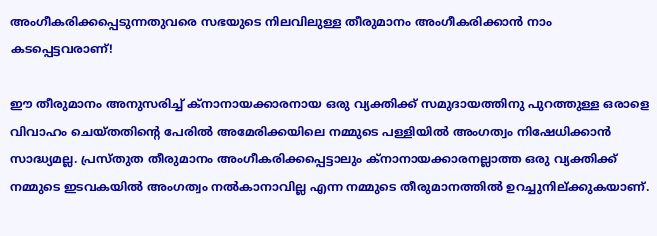അംഗീകരിക്കപ്പെടുന്നതുവരെ സഭയുടെ നിലവിലുള്ള തീരുമാനം അംഗീകരിക്കാന്‍ നാം കടപ്പെട്ടവരാണ്!

ഈ തീരുമാനം അനുസരിച്ച് ക്‌നാനായക്കാരനായ ഒരു വ്യക്തിക്ക് സമുദായത്തിനു പുറത്തുള്ള ഒരാളെ വിവാഹം ചെയ്തതിന്റെ പേരില്‍ അമേരിക്കയിലെ നമ്മുടെ പള്ളിയില്‍ അംഗത്വം നിഷേധിക്കാന്‍ സാദ്ധ്യമല്ല. പ്രസ്തുത തീരുമാനം അംഗീകരിക്കപ്പെട്ടാലും ക്‌നാനായക്കാരനല്ലാത്ത ഒരു വ്യക്തിക്ക് നമ്മുടെ ഇടവകയില്‍ അംഗത്വം നല്‍കാനാവില്ല എന്ന നമ്മുടെ തീരുമാനത്തില്‍ ഉറച്ചുനില്ക്കുകയാണ്.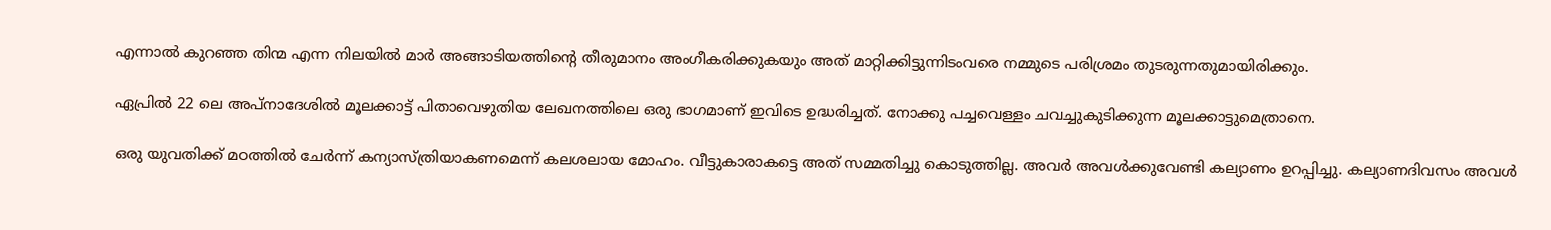എന്നാല്‍ കുറഞ്ഞ തിന്മ എന്ന നിലയില്‍ മാര്‍ അങ്ങാടിയത്തിന്റെ തീരുമാനം അംഗീകരിക്കുകയും അത് മാറ്റിക്കിട്ടുന്നിടംവരെ നമ്മുടെ പരിശ്രമം തുടരുന്നതുമായിരിക്കും.

ഏപ്രില്‍ 22 ലെ അപ്നാദേശില്‍ മൂലക്കാട്ട് പിതാവെഴുതിയ ലേഖനത്തിലെ ഒരു ഭാഗമാണ് ഇവിടെ ഉദ്ധരിച്ചത്. നോക്കു പച്ചവെള്ളം ചവച്ചുകുടിക്കുന്ന മൂലക്കാട്ടുമെത്രാനെ.

ഒരു യുവതിക്ക് മഠത്തില്‍ ചേര്‍ന്ന് കന്യാസ്ത്രിയാകണമെന്ന് കലശലായ മോഹം. വീട്ടുകാരാകട്ടെ അത് സമ്മതിച്ചു കൊടുത്തില്ല. അവര്‍ അവള്‍ക്കുവേണ്ടി കല്യാണം ഉറപ്പിച്ചു. കല്യാണദിവസം അവള്‍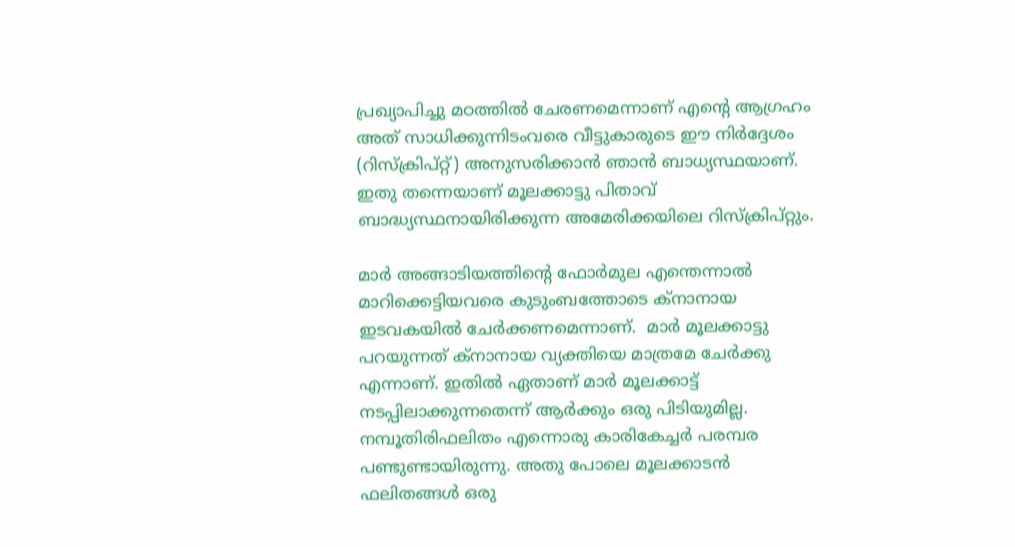പ്രഖ്യാപിച്ചു മഠത്തില്‍ ചേരണമെന്നാണ് എന്റെ ആഗ്രഹം അത് സാധിക്കുന്നിടംവരെ വീട്ടുകാരുടെ ഈ നിര്‍ദ്ദേശം (റിസ്‌ക്രിപ്റ്റ്) അനുസരിക്കാന്‍ ഞാന്‍ ബാധ്യസ്ഥയാണ്. ഇതു തന്നെയാണ് മൂലക്കാട്ടു പിതാവ് ബാദ്ധ്യസ്ഥനായിരിക്കുന്ന അമേരിക്കയിലെ റിസ്‌ക്രിപ്റ്റും.

മാര്‍ അങ്ങാടിയത്തിന്റെ ഫോര്‍മുല എന്തെന്നാല്‍ മാറിക്കെട്ടിയവരെ കുടുംബത്തോടെ ക്‌നാനായ ഇടവകയില്‍ ചേര്‍ക്കണമെന്നാണ്.  മാര്‍ മൂലക്കാട്ടു പറയുന്നത് ക്‌നാനായ വ്യക്തിയെ മാത്രമേ ചേര്‍ക്കു എന്നാണ്. ഇതില്‍ ഏതാണ് മാര്‍ മൂലക്കാട്ട് നടപ്പിലാക്കുന്നതെന്ന് ആര്‍ക്കും ഒരു പിടിയുമില്ല. നമ്പൂതിരിഫലിതം എന്നൊരു കാരികേച്ചര്‍ പരമ്പര പണ്ടുണ്ടായിരുന്നു. അതു പോലെ മൂലക്കാടന്‍ ഫലിതങ്ങള്‍ ഒരു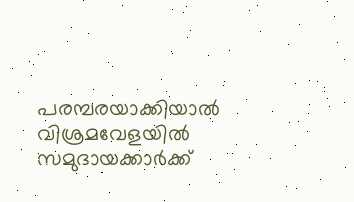പരമ്പരയാക്കിയാല്‍ വിശ്രമവേളയില്‍ സമുദായക്കാര്‍ക്ക്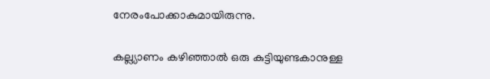നേരംപോക്കാകുമായിരുന്നു.

കല്ല്യാണം കഴിഞ്ഞാല്‍ ഒരു കുട്ടിയുണ്ടകാനുള്ള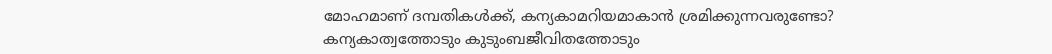മോഹമാണ് ദമ്പതികള്‍ക്ക്, കന്യകാമറിയമാകാന്‍ ശ്രമിക്കുന്നവരുണ്ടോ? കന്യകാത്വത്തോടും കുടുംബജീവിതത്തോടും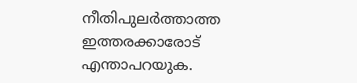നീതിപുലര്‍ത്താത്ത ഇത്തരക്കാരോട് എന്താപറയുക.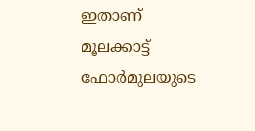ഇതാണ് മൂലക്കാട്ട് ഫോര്‍മുലയുടെ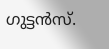ഗുട്ടന്‍സ്.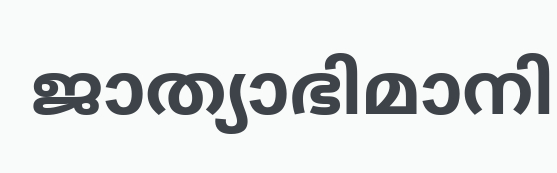ജാത്യാഭിമാനി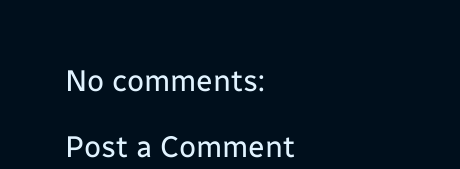No comments:

Post a Comment